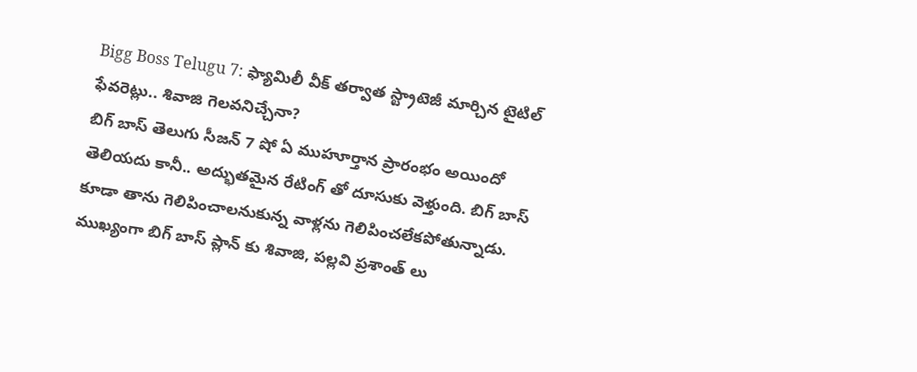Bigg Boss Telugu 7: ఫ్యామిలీ వీక్ తర్వాత స్ట్రాటెజీ మార్చిన టైటిల్ ఫేవరెట్లు.. శివాజి గెలవనిచ్చేనా?
బిగ్ బాస్ తెలుగు సీజన్ 7 షో ఏ ముహూర్తాన ప్రారంభం అయిందో తెలియదు కానీ.. అద్భుతమైన రేటింగ్ తో దూసుకు వెళ్తుంది. బిగ్ బాస్ కూడా తాను గెలిపించాలనుకున్న వాళ్లను గెలిపించలేకపోతున్నాడు. ముఖ్యంగా బిగ్ బాస్ ప్లాన్ కు శివాజి, పల్లవి ప్రశాంత్ లు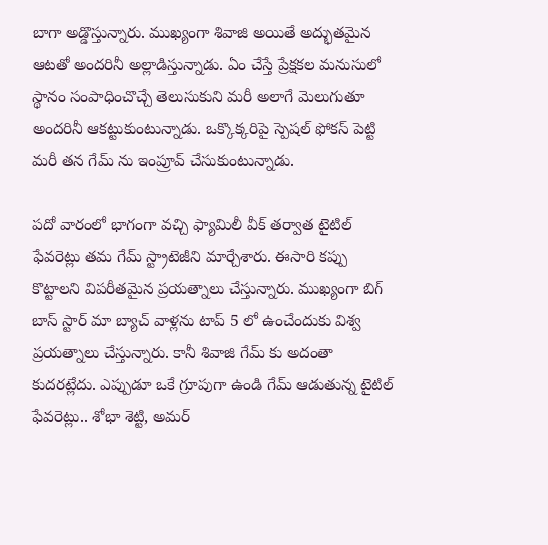బాగా అడ్డొస్తున్నారు. ముఖ్యంగా శివాజి అయితే అద్భుతమైన ఆటతో అందరినీ అల్లాడిస్తున్నాడు. ఏం చేస్తే ప్రేక్షకల మనుసులో స్థానం సంపాధించొచ్చే తెలుసుకుని మరీ అలాగే మెలుగుతూ అందరినీ ఆకట్టుకుంటున్నాడు. ఒక్కొక్కరిపై స్పెషల్ ఫోకస్ పెట్టి మరీ తన గేమ్ ను ఇంప్రూవ్ చేసుకుంటున్నాడు.

పదో వారంలో భాగంగా వచ్చి ఫ్యామిలీ వీక్ తర్వాత టైటిల్ ఫేవరెట్లు తమ గేమ్ స్ట్రాటెజీని మార్చేశారు. ఈసారి కప్పు కొట్టాలని విపరీతమైన ప్రయత్నాలు చేస్తున్నారు. ముఖ్యంగా బిగ్ బాస్ స్టార్ మా బ్యాచ్ వాళ్లను టాప్ 5 లో ఉంచేందుకు విశ్వ ప్రయత్నాలు చేస్తున్నారు. కానీ శివాజి గేమ్ కు అదంతా కుదరట్లేదు. ఎప్పుడూ ఒకే గ్రూపుగా ఉండి గేమ్ ఆడుతున్న టైటిల్ ఫేవరెట్లు.. శోభా శెట్టి, అమర్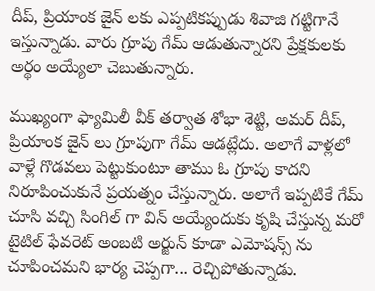దీప్, ప్రియాంక జైన్ లకు ఎప్పటికప్పుడు శివాజి గట్టిగానే ఇస్తున్నాడు. వారు గ్రూపు గేమ్ ఆడుతున్నారని ప్రేక్షకులకు అర్థం అయ్యేలా చెబుతున్నారు.

ముఖ్యంగా ఫ్యామిలీ వీక్ తర్వాత శోభా శెట్టి, అమర్ దీప్, ప్రియాంక జైన్ లు గ్రూపుగా గేమ్ ఆడట్లేదు. అలాగే వాళ్లలో వాళ్లే గొడవలు పెట్టుకుంటూ తాము ఓ గ్రూపు కాదని నిరూపించుకునే ప్రయత్నం చేస్తున్నారు. అలాగే ఇప్పటికే గేమ్ చూసి వచ్చి సింగిల్ గా విన్ అయ్యేందుకు కృషి చేస్తున్న మరో టైటిల్ ఫేవరెట్ అంబటి అర్జున్ కూడా ఎమోషన్స్ ను చూపించమని భార్య చెప్పగా... రెచ్చిపోతున్నాడు.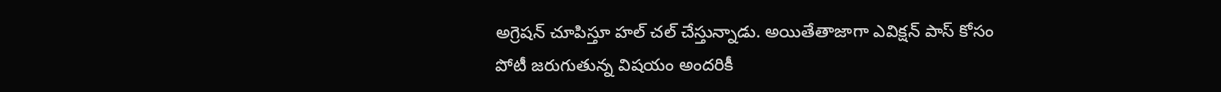అగ్రెషన్ చూపిస్తూ హల్ చల్ చేస్తున్నాడు. అయితేతాజాగా ఎవిక్షన్ పాస్ కోసం పోటీ జరుగుతున్న విషయం అందరికీ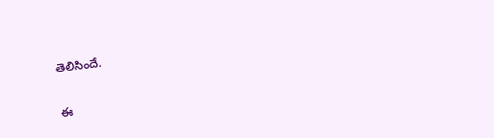తెలిసిందే.

ఈ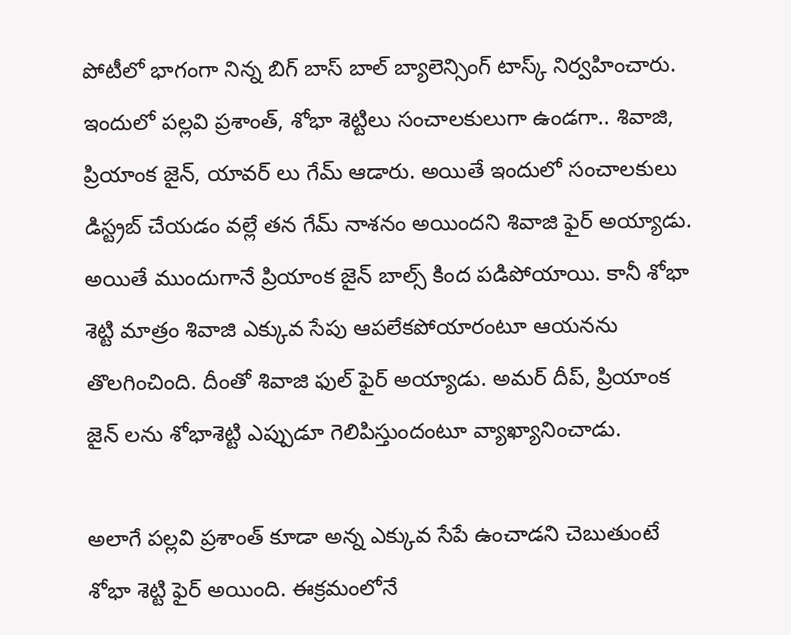పోటీలో భాగంగా నిన్న బిగ్ బాస్ బాల్ బ్యాలెన్సింగ్ టాస్క్ నిర్వహించారు. ఇందులో పల్లవి ప్రశాంత్, శోభా శెట్టిలు సంచాలకులుగా ఉండగా.. శివాజి, ప్రియాంక జైన్, యావర్ లు గేమ్ ఆడారు. అయితే ఇందులో సంచాలకులు డిస్ట్రబ్ చేయడం వల్లే తన గేమ్ నాశనం అయిందని శివాజి ఫైర్ అయ్యాడు. అయితే ముందుగానే ప్రియాంక జైన్ బాల్స్ కింద పడిపోయాయి. కానీ శోభా శెట్టి మాత్రం శివాజి ఎక్కువ సేపు ఆపలేకపోయారంటూ ఆయనను తొలగించింది. దీంతో శివాజి ఫుల్ ఫైర్ అయ్యాడు. అమర్ దీప్, ప్రియాంక జైన్ లను శోభాశెట్టి ఎప్పుడూ గెలిపిస్తుందంటూ వ్యాఖ్యానించాడు.

అలాగే పల్లవి ప్రశాంత్ కూడా అన్న ఎక్కువ సేపే ఉంచాడని చెబుతుంటే శోభా శెట్టి ఫైర్ అయింది. ఈక్రమంలోనే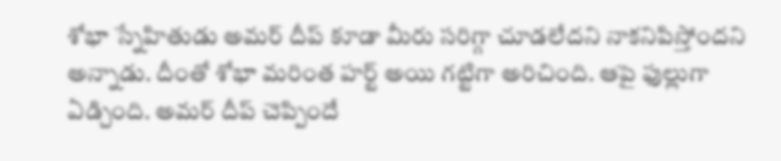శోభా స్నేహితుడు అమర్ దీప్ కూడా మీరు సరిగ్గా చూడలేదని నాకనిపిస్తోందని అన్నాడు. దీంతో శోభా మరింత హర్ట్ అయి గట్టిగా అరిచింది. ఆపై ఫుల్లుగా ఏడ్చింది. అమర్ దీప్ చెప్పిందే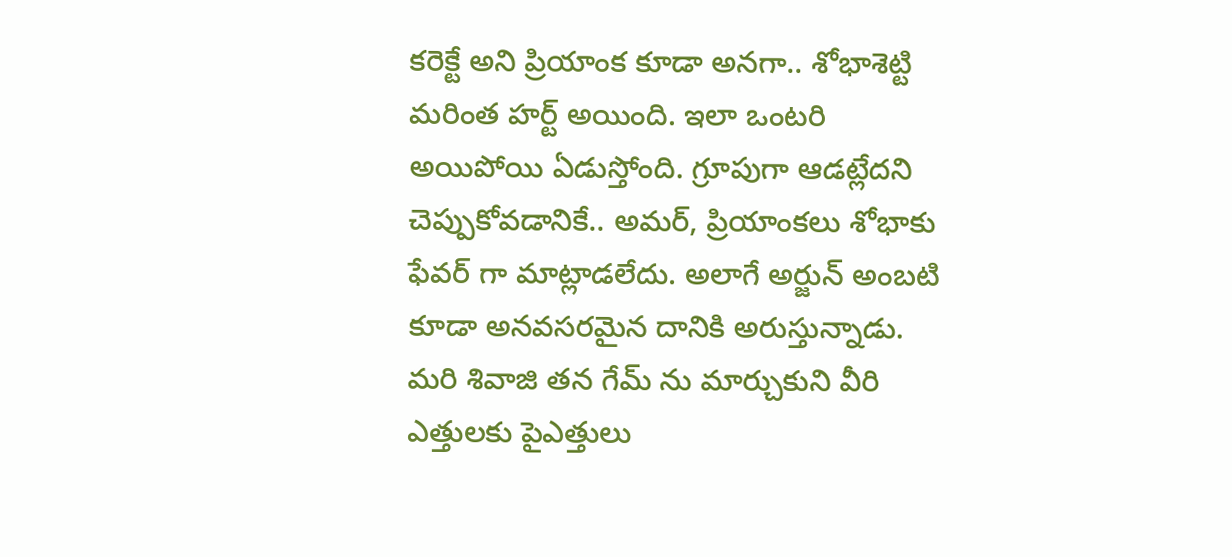కరెక్టే అని ప్రియాంక కూడా అనగా.. శోభాశెట్టి మరింత హర్ట్ అయింది. ఇలా ఒంటరి అయిపోయి ఏడుస్తోంది. గ్రూపుగా ఆడట్లేదని చెప్పుకోవడానికే.. అమర్, ప్రియాంకలు శోభాకు ఫేవర్ గా మాట్లాడలేదు. అలాగే అర్జున్ అంబటి కూడా అనవసరమైన దానికి అరుస్తున్నాడు. మరి శివాజి తన గేమ్ ను మార్చుకుని వీరి ఎత్తులకు పైఎత్తులు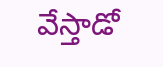వేస్తాడో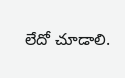లేదో చూడాలి.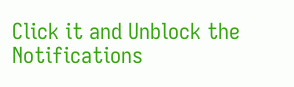Click it and Unblock the Notifications